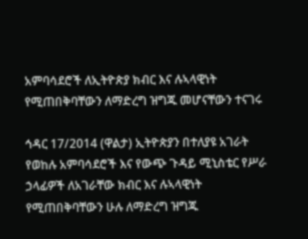አምባሳደሮች ለኢትዮጵያ ክብር እና ሉኣላዊነት የሚጠበቅባቸውን ለማድረግ ዝግጁ መሆናቸውን ተናገሩ

ኅዳር 17/2014 (ዋልታ) ኢትዮጵያን በተለያዩ አገራት የወከሉ አምባሳደሮች እና የውጭ ጉዳይ ሚኒስቴር የሥራ ኃላፊዎች ለአገራቸው ክብር እና ሉኣላዊነት የሚጠበቅባቸውን ሁሉ ለማድረግ ዝግጁ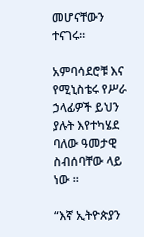መሆናቸውን ተናገሩ።

አምባሳደሮቹ እና የሚኒስቴሩ የሥራ ኃላፊዎች ይህን ያሉት እየተካሄደ ባለው ዓመታዊ ስብሰባቸው ላይ ነው ።

“እኛ ኢትዮጵያን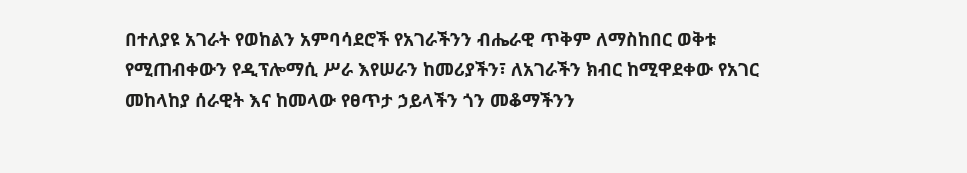በተለያዩ አገራት የወከልን አምባሳደሮች የአገራችንን ብሔራዊ ጥቅም ለማስከበር ወቅቱ የሚጠብቀውን የዲፕሎማሲ ሥራ እየሠራን ከመሪያችን፣ ለአገራችን ክብር ከሚዋደቀው የአገር መከላከያ ሰራዊት እና ከመላው የፀጥታ ኃይላችን ጎን መቆማችንን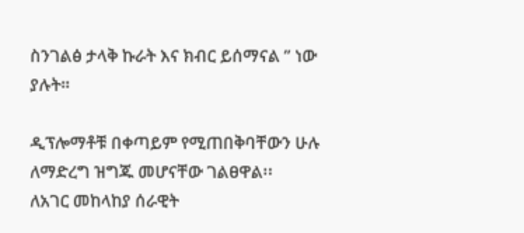ስንገልፅ ታላቅ ኩራት እና ክብር ይሰማናል ” ነው ያሉት።

ዲፕሎማቶቹ በቀጣይም የሚጠበቅባቸውን ሁሉ ለማድረግ ዝግጁ መሆናቸው ገልፀዋል፡፡
ለአገር መከላከያ ሰራዊት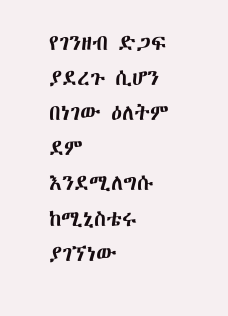የገንዘብ ድጋፍ ያደረጉ ሲሆን በነገው ዕለትም ደም እንደሚለግሱ ከሚኒስቴሩ ያገኘነው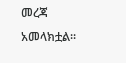መረጃ አመላክቷል፡፡